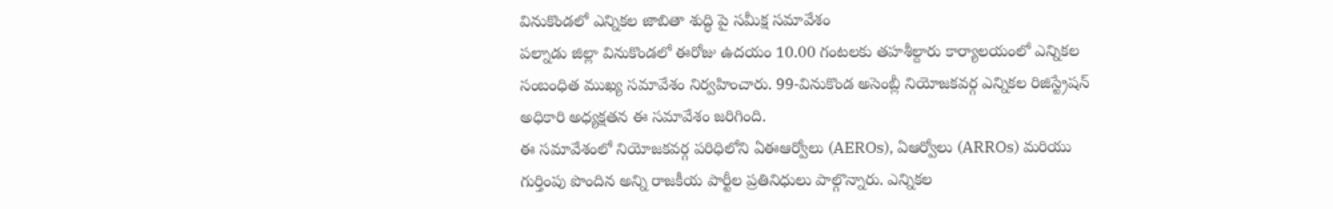వినుకొండలో ఎన్నికల జాబితా శుద్ధి పై సమీక్ష సమావేశం
పల్నాడు జిల్లా వినుకొండలో ఈరోజు ఉదయం 10.00 గంటలకు తహశీల్దారు కార్యాలయంలో ఎన్నికల సంబంధిత ముఖ్య సమావేశం నిర్వహించారు. 99-వినుకొండ అసెంబ్లీ నియోజకవర్గ ఎన్నికల రిజిస్ట్రేషన్ అధికారి అధ్యక్షతన ఈ సమావేశం జరిగింది.
ఈ సమావేశంలో నియోజకవర్గ పరిధిలోని ఏఈఆర్వోలు (AEROs), ఏఆర్వోలు (ARROs) మరియు గుర్తింపు పొందిన అన్ని రాజకీయ పార్టీల ప్రతినిధులు పాల్గొన్నారు. ఎన్నికల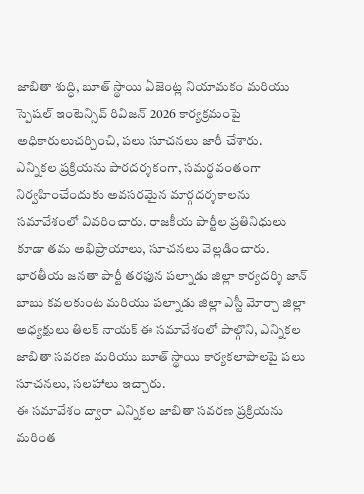జాబితా శుద్ధి, బూత్ స్థాయి ఏజెంట్ల నియామకం మరియు స్పెషల్ ఇంటెన్సివ్ రివిజన్ 2026 కార్యక్రమంపై అధికారులుచర్చించి, పలు సూచనలు జారీ చేశారు.
ఎన్నికల ప్రక్రియను పారదర్శకంగా, సమర్థవంతంగా నిర్వహించేందుకు అవసరమైన మార్గదర్శకాలను సమావేశంలో వివరించారు. రాజకీయ పార్టీల ప్రతినిధులు కూడా తమ అభిప్రాయాలు, సూచనలు వెల్లడించారు.
భారతీయ జనతా పార్టీ తరఫున పల్నాడు జిల్లా కార్యదర్శి జాన్ బాబు కవలకుంట మరియు పల్నాడు జిల్లా ఎస్టీ మోర్చా జిల్లా అధ్యక్షులు తిలక్ నాయక్ ఈ సమావేశంలో పాల్గొని, ఎన్నికల జాబితా సవరణ మరియు బూత్ స్థాయి కార్యకలాపాలపై పలు సూచనలు, సలహాలు ఇచ్చారు.
ఈ సమావేశం ద్వారా ఎన్నికల జాబితా సవరణ ప్రక్రియను మరింత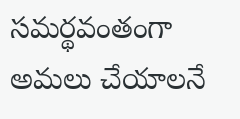సమర్థవంతంగా అమలు చేయాలనే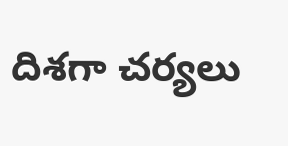దిశగా చర్యలు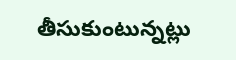తీసుకుంటున్నట్లు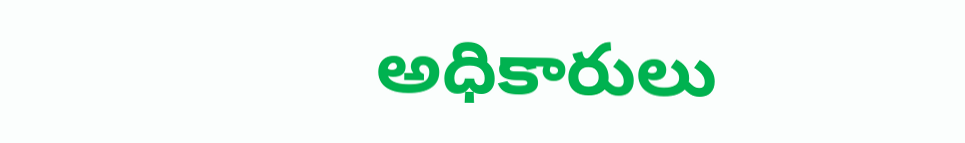అధికారులు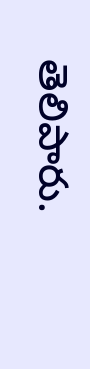తెలిపారు.